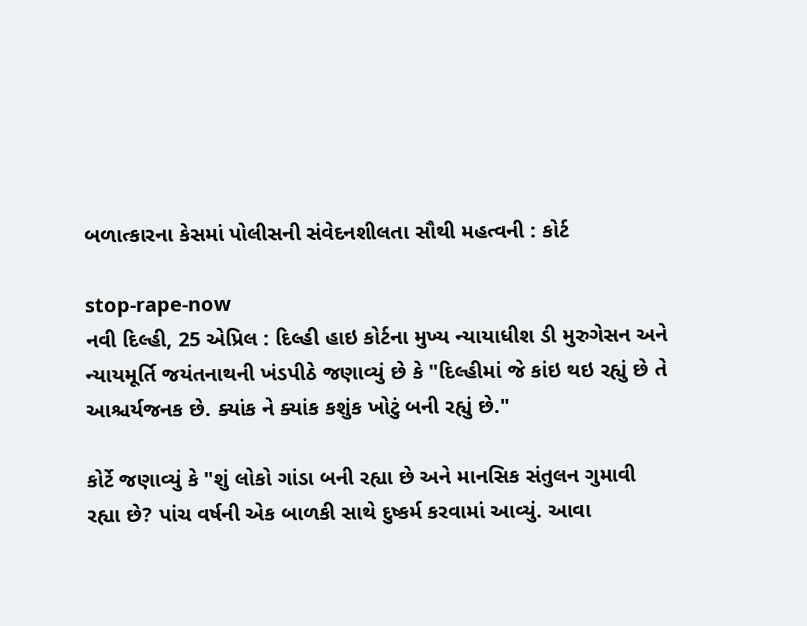બળાત્કારના કેસમાં પોલીસની સંવેદનશીલતા સૌથી મહત્વની : કોર્ટ

stop-rape-now
નવી દિલ્હી, 25 એપ્રિલ : દિલ્હી હાઇ કોર્ટના મુખ્ય ન્યાયાધીશ ડી મુરુગેસન અને ન્યાયમૂર્તિ જયંતનાથની ખંડપીઠે જણાવ્યું છે કે "દિલ્હીમાં જે કાંઇ થઇ રહ્યું છે તે આશ્ચર્યજનક છે. ક્યાંક ને ક્યાંક કશુંક ખોટું બની રહ્યું છે."

કોર્ટે જણાવ્યું કે "શું લોકો ગાંડા બની રહ્યા છે અને માનસિક સંતુલન ગુમાવી રહ્યા છે? પાંચ વર્ષની એક બાળકી સાથે દુષ્કર્મ કરવામાં આવ્યું. આવા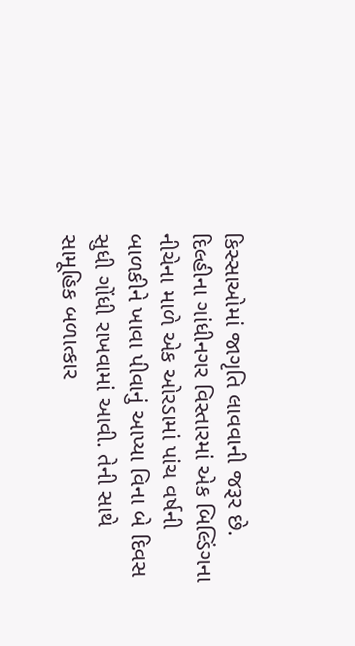કિસ્સાઓમાં જાગૃતિ લાવવાની જરૂર છે. દિલ્હીના ગાંધીનગર વિસ્તારમાં એક બિલ્ડિંગના નીચેના માળે એક ઓરડામાં પાંચ વર્ષની બાળકીને ખાવા પીવાનું આપ્યા વિના બે દિવસ સુધી ગોંધી રાખવામાં આવી. તેની સાથે સામૂહિક બળાત્કાર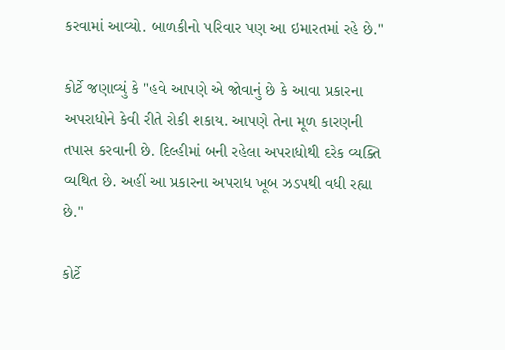કરવામાં આવ્યો. બાળકીનો પરિવાર પણ આ ઇમારતમાં રહે છે."

કોર્ટે જણાવ્યું કે "હવે આપણે એ જોવાનું છે કે આવા પ્રકારના અપરાધોને કેવી રીતે રોકી શકાય. આપણે તેના મૂળ કારણની તપાસ કરવાની છે. દિલ્હીમાં બની રહેલા અપરાધોથી દરેક વ્યક્તિ વ્યથિત છે. અહીં આ પ્રકારના અપરાધ ખૂબ ઝડપથી વધી રહ્યા છે."

કોર્ટે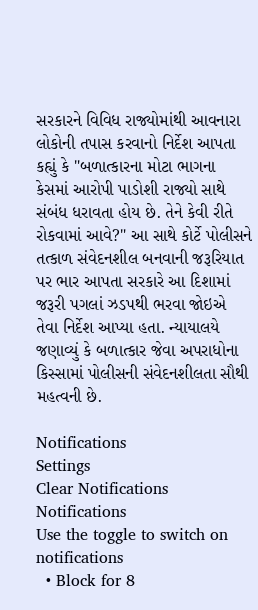સરકારને વિવિધ રાજ્યોમાંથી આવનારા લોકોની તપાસ કરવાનો નિર્દેશ આપતા કહ્યું કે "બળાત્કારના મોટા ભાગના કેસમાં આરોપી પાડોશી રાજ્યો સાથે સંબંધ ધરાવતા હોય છે. તેને કેવી રીતે રોકવામાં આવે?" આ સાથે કોર્ટે પોલીસને તત્કાળ સંવેદનશીલ બનવાની જરૂરિયાત પર ભાર આપતા સરકારે આ દિશામાં જરૂરી પગલાં ઝડપથી ભરવા જોઇએ તેવા નિર્દેશ આપ્યા હતા. ન્યાયાલયે જણાવ્યું કે બળાત્કાર જેવા અપરાધોના કિસ્સામાં પોલીસની સંવેદનશીલતા સૌથી મહત્વની છે.

Notifications
Settings
Clear Notifications
Notifications
Use the toggle to switch on notifications
  • Block for 8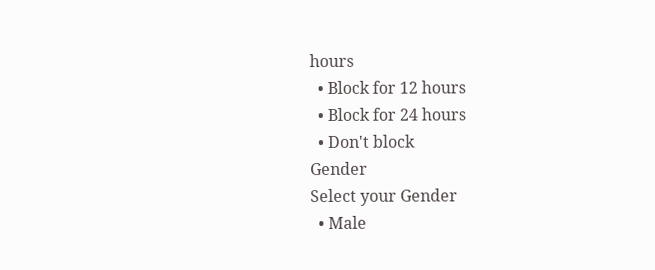hours
  • Block for 12 hours
  • Block for 24 hours
  • Don't block
Gender
Select your Gender
  • Male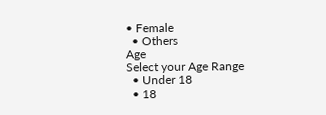• Female
  • Others
Age
Select your Age Range
  • Under 18
  • 18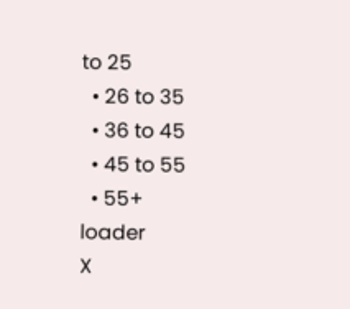to 25
  • 26 to 35
  • 36 to 45
  • 45 to 55
  • 55+
loader
X